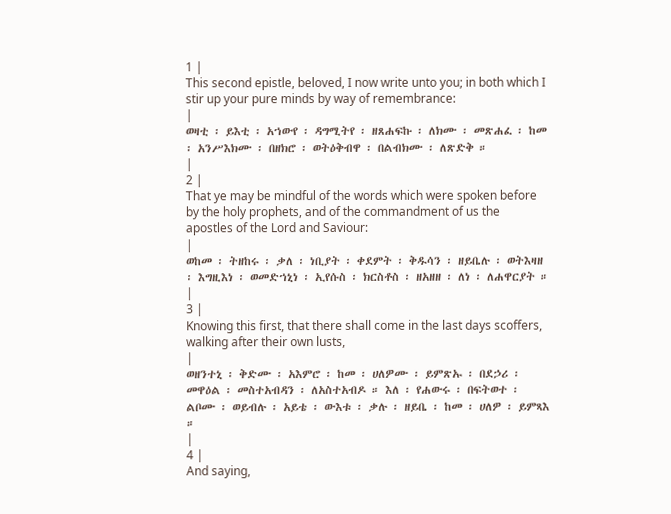1 |
This second epistle, beloved, I now write unto you; in both which I stir up your pure minds by way of remembrance:
|
ወዛቲ ፡ ይእቲ ፡ አኀውየ ፡ ዳግሚትየ ፡ ዘጸሐፍኩ ፡ ለክሙ ፡ መጽሐፈ ፡ ከመ ፡ አንሥእክሙ ፡ በዘክሮ ፡ ወትዕቅብዋ ፡ በልብክሙ ፡ ለጽድቅ ።
|
2 |
That ye may be mindful of the words which were spoken before by the holy prophets, and of the commandment of us the apostles of the Lord and Saviour:
|
ወከመ ፡ ትዘከሩ ፡ ቃለ ፡ ነቢያት ፡ ቀደምት ፡ ቅዱሳን ፡ ዘይቤሉ ፡ ወትእዛዘ ፡ እግዚእነ ፡ ወመድኀኒነ ፡ ኢየሱስ ፡ ክርስቶስ ፡ ዘአዘዘ ፡ ለነ ፡ ለሐዋርያት ።
|
3 |
Knowing this first, that there shall come in the last days scoffers, walking after their own lusts,
|
ወዘንተኒ ፡ ቅድሙ ፡ አእምሮ ፡ ከመ ፡ ሀለዎሙ ፡ ይምጽኡ ፡ በደኃሪ ፡ መዋዕል ፡ መስተአብዳን ፡ ለአስተአብዶ ። እለ ፡ የሐውሩ ፡ በፍትወተ ፡ ልቦሙ ፡ ወይብሉ ፡ አይቴ ፡ ውእቱ ፡ ቃሉ ፡ ዘይቤ ፡ ከመ ፡ ሀለዎ ፡ ይምጻእ ።
|
4 |
And saying,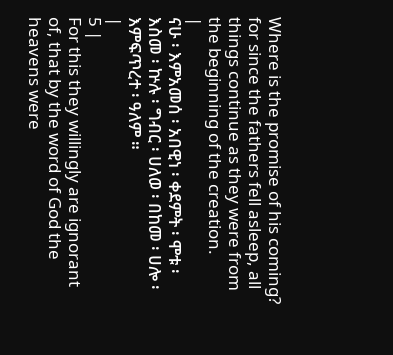Where is the promise of his coming? for since the fathers fell asleep, all things continue as they were from the beginning of the creation.
|
ናሁ ፡ እምአመሰ ፡ አበዊነ ፡ ቀደምት ፡ ሞቱ ፡ እስመ ፡ ኵሉ ፡ ግብር ፡ ሀለወ ፡ በከመ ፡ ሀሎ ፡ እምፍጥረተ ፡ ዓለም ።
|
5 |
For this they willingly are ignorant of, that by the word of God the heavens were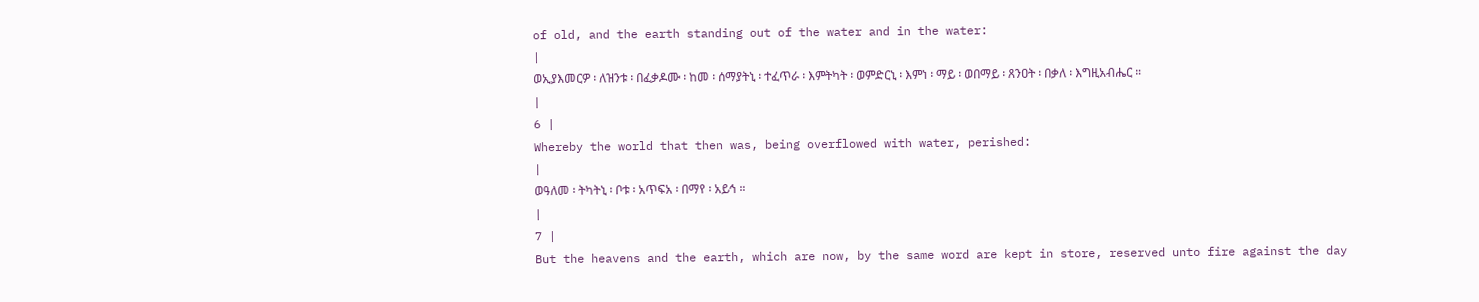of old, and the earth standing out of the water and in the water:
|
ወኢያእመርዎ ፡ ለዝንቱ ፡ በፈቃዶሙ ፡ ከመ ፡ ሰማያትኒ ፡ ተፈጥራ ፡ እምትካት ፡ ወምድርኒ ፡ እምነ ፡ ማይ ፡ ወበማይ ፡ ጸንዐት ፡ በቃለ ፡ እግዚአብሔር ።
|
6 |
Whereby the world that then was, being overflowed with water, perished:
|
ወዓለመ ፡ ትካትኒ ፡ ቦቱ ፡ አጥፍአ ፡ በማየ ፡ አይኅ ።
|
7 |
But the heavens and the earth, which are now, by the same word are kept in store, reserved unto fire against the day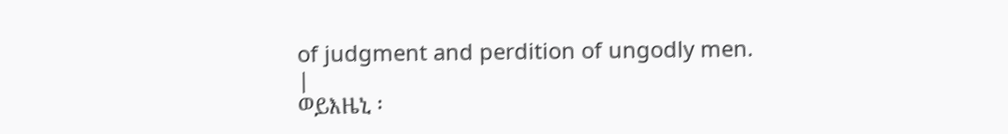of judgment and perdition of ungodly men.
|
ወይእዜኒ ፡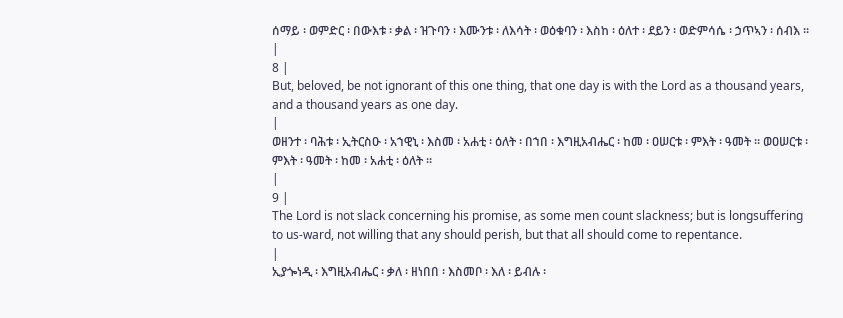ሰማይ ፡ ወምድር ፡ በውእቱ ፡ ቃል ፡ ዝጉባን ፡ እሙንቱ ፡ ለእሳት ፡ ወዕቁባን ፡ እስከ ፡ ዕለተ ፡ ደይን ፡ ወድምሳሴ ፡ ኃጥኣን ፡ ሰብእ ።
|
8 |
But, beloved, be not ignorant of this one thing, that one day is with the Lord as a thousand years, and a thousand years as one day.
|
ወዘንተ ፡ ባሕቱ ፡ ኢትርስዑ ፡ አኀዊኒ ፡ እስመ ፡ አሐቲ ፡ ዕለት ፡ በኀበ ፡ እግዚአብሔር ፡ ከመ ፡ ዐሠርቱ ፡ ምእት ፡ ዓመት ። ወዐሠርቱ ፡ ምእት ፡ ዓመት ፡ ከመ ፡ አሐቲ ፡ ዕለት ።
|
9 |
The Lord is not slack concerning his promise, as some men count slackness; but is longsuffering to us-ward, not willing that any should perish, but that all should come to repentance.
|
ኢያጐነዲ ፡ እግዚአብሔር ፡ ቃለ ፡ ዘነበበ ፡ እስመቦ ፡ እለ ፡ ይብሉ ፡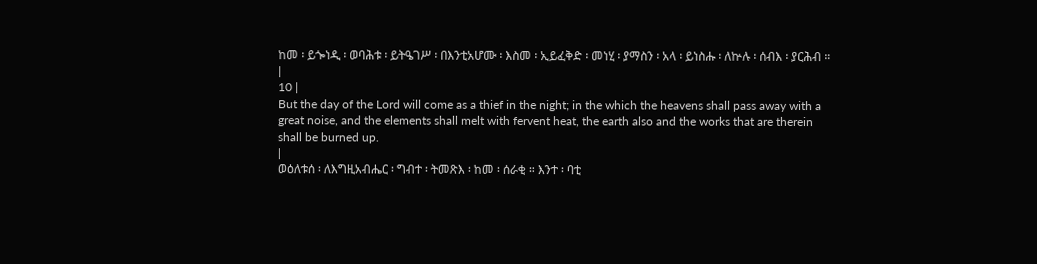ከመ ፡ ይጐነዲ ፡ ወባሕቱ ፡ ይትዔገሥ ፡ በእንቲአሆሙ ፡ እስመ ፡ ኢይፈቅድ ፡ መነሂ ፡ ያማስን ፡ አላ ፡ ይነስሑ ፡ ለኵሉ ፡ ሰብእ ፡ ያርሕብ ።
|
10 |
But the day of the Lord will come as a thief in the night; in the which the heavens shall pass away with a great noise, and the elements shall melt with fervent heat, the earth also and the works that are therein shall be burned up.
|
ወዕለቱሰ ፡ ለእግዚአብሔር ፡ ግብተ ፡ ትመጽእ ፡ ከመ ፡ ሰራቂ ። እንተ ፡ ባቲ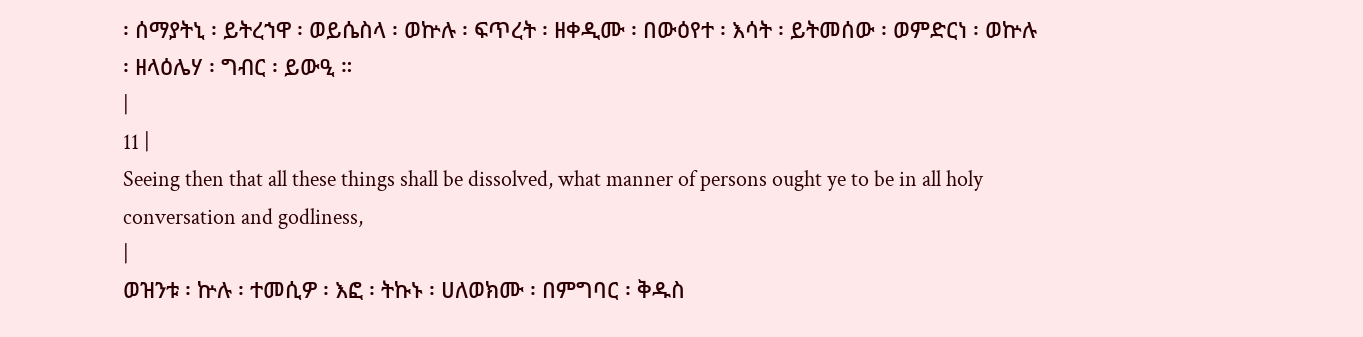፡ ሰማያትኒ ፡ ይትረኀዋ ፡ ወይሴስላ ፡ ወኵሉ ፡ ፍጥረት ፡ ዘቀዲሙ ፡ በውዕየተ ፡ እሳት ፡ ይትመሰው ፡ ወምድርነ ፡ ወኵሉ ፡ ዘላዕሌሃ ፡ ግብር ፡ ይውዒ ።
|
11 |
Seeing then that all these things shall be dissolved, what manner of persons ought ye to be in all holy conversation and godliness,
|
ወዝንቱ ፡ ኵሉ ፡ ተመሲዎ ፡ እፎ ፡ ትኩኑ ፡ ሀለወክሙ ፡ በምግባር ፡ ቅዱስ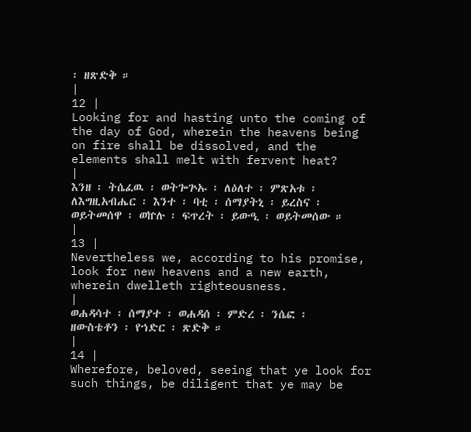፡ ዘጽድቅ ።
|
12 |
Looking for and hasting unto the coming of the day of God, wherein the heavens being on fire shall be dissolved, and the elements shall melt with fervent heat?
|
እንዘ ፡ ትሴፈዉ ፡ ወትጐጕኡ ፡ ለዕለተ ፡ ምጽአቱ ፡ ለእግዚአብሔር ፡ እንተ ፡ ባቲ ፡ ሰማያትኒ ፡ ይረስና ፡ ወይትመሰዋ ፡ ወኵሉ ፡ ፍጥረት ፡ ይውዒ ፡ ወይትመሰው ።
|
13 |
Nevertheless we, according to his promise, look for new heavens and a new earth, wherein dwelleth righteousness.
|
ወሐዳሳተ ፡ ሰማያተ ፡ ወሐዳሰ ፡ ምድረ ፡ ንሴፎ ፡ ዘውስቴቶን ፡ የኀድር ፡ ጽድቅ ።
|
14 |
Wherefore, beloved, seeing that ye look for such things, be diligent that ye may be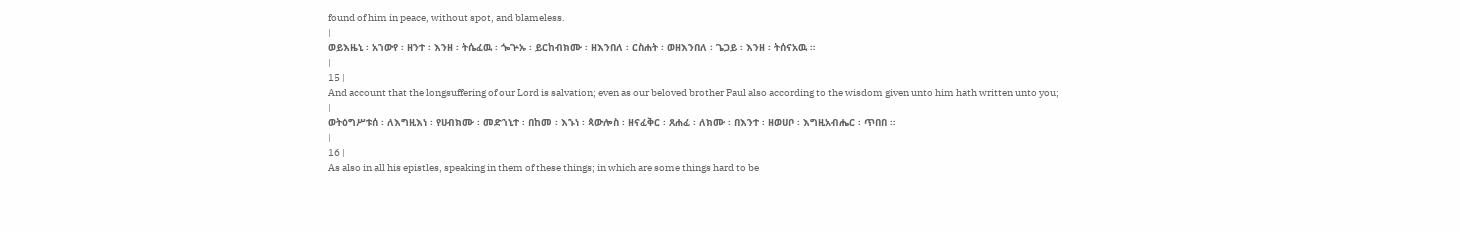found of him in peace, without spot, and blameless.
|
ወይእዜኒ ፡ አኀውየ ፡ ዘንተ ፡ እንዘ ፡ ትሴፈዉ ፡ ጐጕኡ ፡ ይርከብክሙ ፡ ዘእንበለ ፡ ርስሐት ፡ ወዘእንበለ ፡ ጌጋይ ፡ እንዘ ፡ ትሰናአዉ ።
|
15 |
And account that the longsuffering of our Lord is salvation; even as our beloved brother Paul also according to the wisdom given unto him hath written unto you;
|
ወትዕግሥቱሰ ፡ ለእግዚእነ ፡ የሀብክሙ ፡ መድኀኒተ ፡ በከመ ፡ እኁነ ፡ ጳውሎስ ፡ ዘናፈቅር ፡ ጸሐፈ ፡ ለክሙ ፡ በእንተ ፡ ዘወሀቦ ፡ እግዚአብሔር ፡ ጥበበ ።
|
16 |
As also in all his epistles, speaking in them of these things; in which are some things hard to be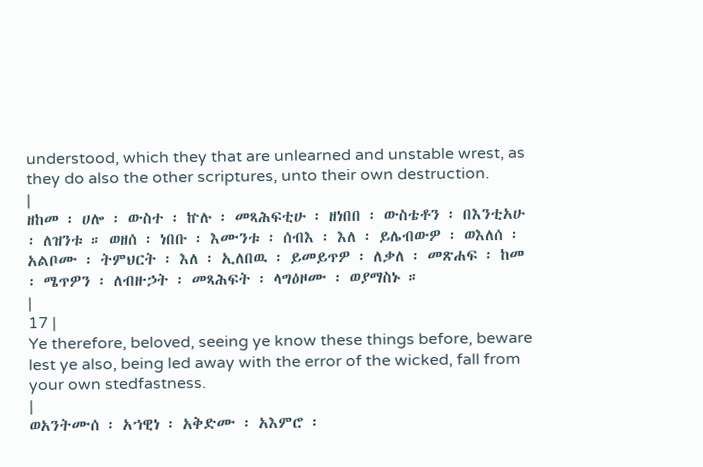understood, which they that are unlearned and unstable wrest, as they do also the other scriptures, unto their own destruction.
|
ዘከመ ፡ ሀሎ ፡ ውስተ ፡ ኵሉ ፡ መጻሕፍቲሁ ፡ ዘነበበ ፡ ውስቴቶን ፡ በእንቲአሁ ፡ ለዝንቱ ። ወዘሰ ፡ ነበቡ ፡ እሙንቱ ፡ ሰብእ ፡ እለ ፡ ይሌብውዎ ፡ ወእለሰ ፡ አልቦሙ ፡ ትምህርት ፡ እለ ፡ ኢለበዉ ፡ ይመይጥዎ ፡ ለቃለ ፡ መጽሐፍ ፡ ከመ ፡ ሜጥዎን ፡ ለብዙኃት ፡ መጻሕፍት ፡ ላግዕዞሙ ፡ ወያማስኑ ።
|
17 |
Ye therefore, beloved, seeing ye know these things before, beware lest ye also, being led away with the error of the wicked, fall from your own stedfastness.
|
ወአንትሙሰ ፡ አኀዊነ ፡ አቅድሙ ፡ አእምሮ ፡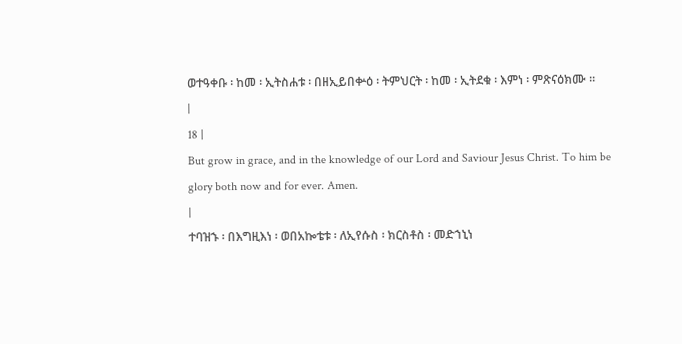ወተዓቀቡ ፡ ከመ ፡ ኢትስሐቱ ፡ በዘኢይበቍዕ ፡ ትምህርት ፡ ከመ ፡ ኢትደቁ ፡ እምነ ፡ ምጽናዕክሙ ።
|
18 |
But grow in grace, and in the knowledge of our Lord and Saviour Jesus Christ. To him be glory both now and for ever. Amen.
|
ተባዝኁ ፡ በእግዚእነ ፡ ወበአኰቴቱ ፡ ለኢየሱስ ፡ ክርስቶስ ፡ መድኀኒነ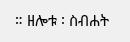። ዘሎቱ ፡ ስብሐት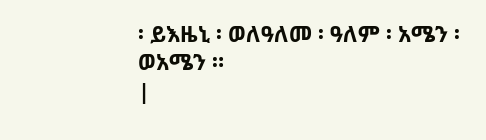፡ ይእዜኒ ፡ ወለዓለመ ፡ ዓለም ፡ አሜን ፡ ወአሜን ።
|